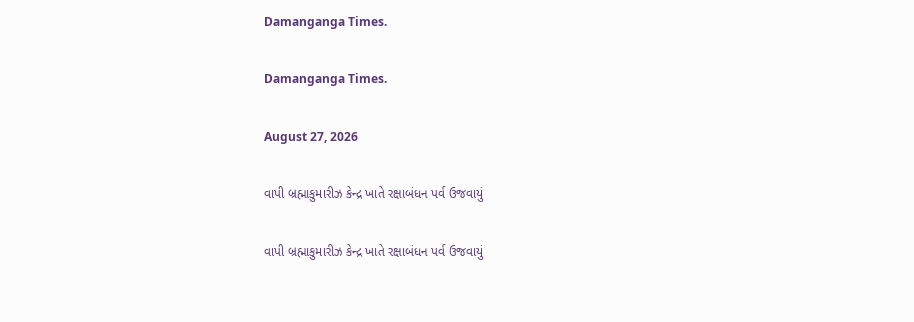Damanganga Times.

Damanganga Times.

August 27, 2026

વાપી બ્રહ્માકુમારીઝ કેન્દ્ર ખાતે રક્ષાબંધન પર્વ ઉજવાયું

વાપી બ્રહ્માકુમારીઝ કેન્દ્ર ખાતે રક્ષાબંધન પર્વ ઉજવાયું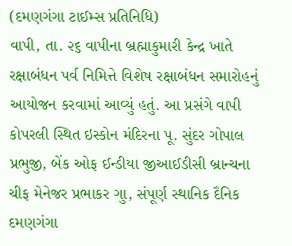(દમણગંગા ટાઈમ્સ પ્રતિનિધિ)
વાપી, તા. ૨૬ વાપીના બ્રહ્માકુમારી કેન્દ્ર ખાતે રક્ષાબંધન પર્વ નિમિત્તે વિશેષ રક્ષાબંધન સમારોહનું આયોજન કરવામાં આવ્યું હતું. આ પ્રસંગે વાપી કોપરલી સ્થિત ઇસ્કોન મંદિરના પૂ. સુંદર ગોપાલ પ્રભુજી, બેંક ઓફ ઈન્ડીયા જીઆઈડીસી બ્રાન્ચના ચીફ મેનેજર પ્રભાકર ગુા, સંપૂર્ણ સ્થાનિક દૈનિક દમણગંગા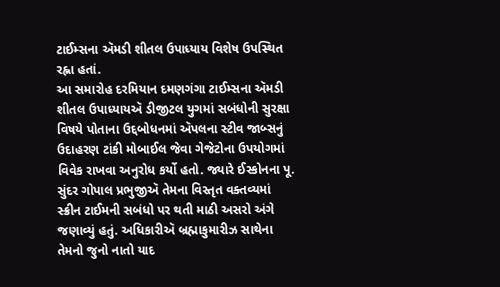ટાઈમ્સના ઍમડી શીતલ ઉપાધ્યાય વિશેષ ઉપસ્થિત રહ્ના હતાં.
આ સમારોહ દરમિયાન દમણગંગા ટાઈમ્સના ઍમડી શીતલ ઉપાધ્યાયઍ ડીજીટલ યુગમાં સબંધોની સુરક્ષા વિષયે પોતાના ઉદ્દબોધનમાં ઍપલના સ્ટીવ જાબ્સનું ઉદાહરણ ટાંકી મોબાઈલ જેવા ગેજેટોના ઉપયોગમાં વિવેક રાખવા અનુરોધ કર્યો હતો. જ્યારે ઈસ્કોનના પૂ. સુંદર ગોપાલ પ્રભુજીઍ તેમના વિસ્તૃત વક્તવ્યમાં સ્ક્રીન ટાઈમની સબંધો પર થતી માઠી અસરો અંગે જણાવ્યું હતું. અધિકારીઍ બ્રહ્માકુમારીઝ સાથેના તેમનો જુનો નાતો યાદ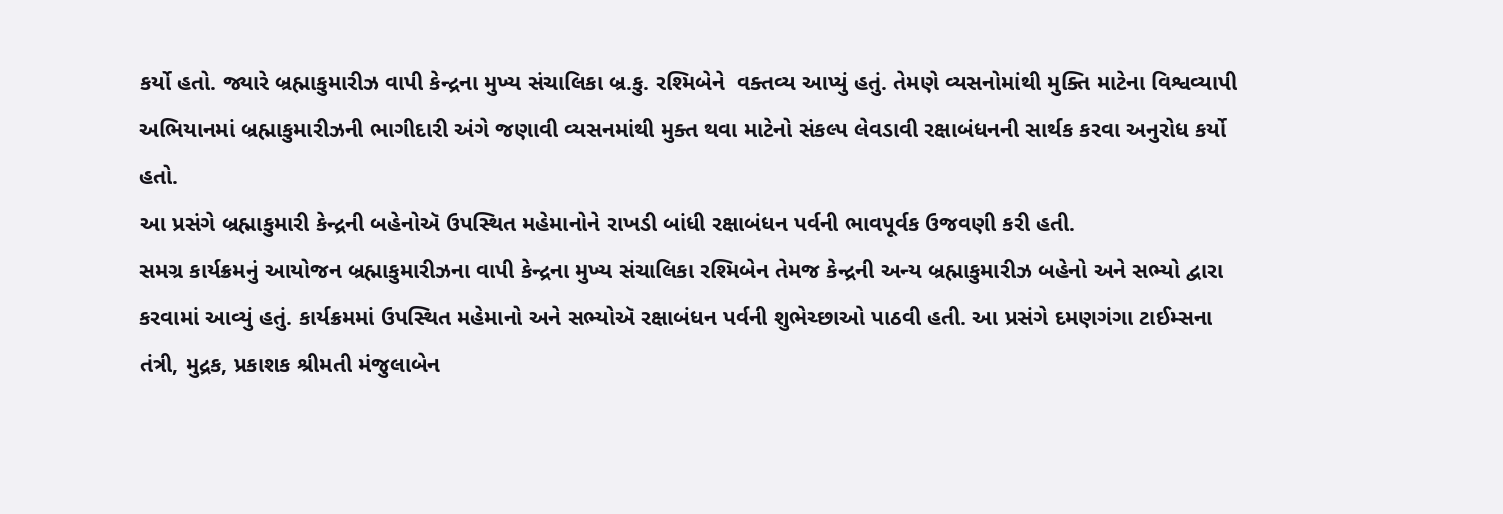કર્યો હતો. જ્યારે બ્રહ્માકુમારીઝ વાપી કેન્દ્રના મુખ્ય સંચાલિકા બ્ર.કુ. રશ્મિબેને  વક્તવ્ય આપ્યું હતું. તેમણે વ્યસનોમાંથી મુક્તિ માટેના વિશ્વવ્યાપી અભિયાનમાં બ્રહ્માકુમારીઝની ભાગીદારી અંગે જણાવી વ્યસનમાંથી મુક્ત થવા માટેનો સંકલ્પ લેવડાવી રક્ષાબંધનની સાર્થક કરવા અનુરોધ કર્યો હતો.
આ પ્રસંગે બ્રહ્માકુમારી કેન્દ્રની બહેનોઍ ઉપસ્થિત મહેમાનોને રાખડી બાંધી રક્ષાબંધન પર્વની ભાવપૂર્વક ઉજવણી કરી હતી.
સમગ્ર કાર્યક્રમનું આયોજન બ્રહ્માકુમારીઝના વાપી કેન્દ્રના મુખ્ય સંચાલિકા રશ્મિબેન તેમજ કેન્દ્રની અન્ય બ્રહ્માકુમારીઝ બહેનો અને સભ્યો દ્વારા કરવામાં આવ્યું હતું. કાર્યક્રમમાં ઉપસ્થિત મહેમાનો અને સભ્યોઍ રક્ષાબંધન પર્વની શુભેચ્છાઓ પાઠવી હતી. આ પ્રસંગે દમણગંગા ટાઈમ્સના તંત્રી, મુદ્રક, પ્રકાશક શ્રીમતી મંજુલાબેન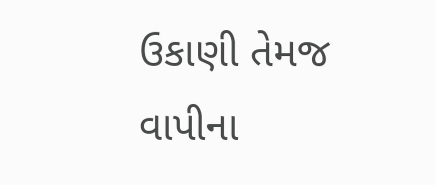ઉકાણી તેમજ વાપીના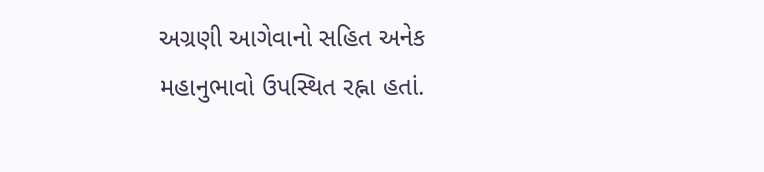અગ્રણી આગેવાનો સહિત અનેક મહાનુભાવો ઉપસ્થિત રહ્ના હતાં.